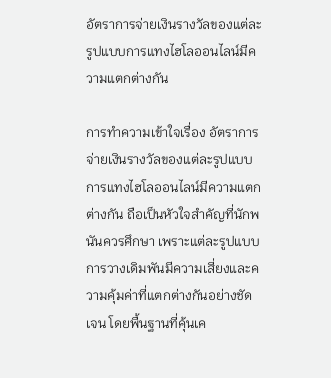อัตราการจ่ายเงินรางวัลของแต่ละรูปแบบการแทงไฮโลออนไลน์มีความแตกต่างกัน

การทำความเข้าใจเรื่อง อัตราการจ่ายเงินรางวัลของแต่ละรูปแบบการแทงไฮโลออนไลน์มีความแตกต่างกัน ถือเป็นหัวใจสำคัญที่นักพนันควรศึกษา เพราะแต่ละรูปแบบการวางเดิมพันมีความเสี่ยงและความคุ้มค่าที่แตกต่างกันอย่างชัดเจน โดยพื้นฐานที่คุ้นเค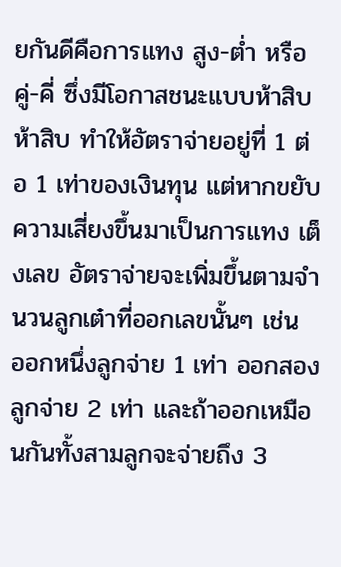ยกันดีคือการแทง สูง-ต่ำ หรือ คู่-คี่ ซึ่งมีโอกาสชนะแบบห้าสิบห้าสิบ ทำให้อัตราจ่ายอยู่ที่ 1 ต่อ 1 เท่าของเงินทุน แต่หากขยับความเสี่ยงขึ้นมาเป็นการแทง เต็งเลข อัตราจ่ายจะเพิ่มขึ้นตามจำนวนลูกเต๋าที่ออกเลขนั้นๆ เช่น ออกหนึ่งลูกจ่าย 1 เท่า ออกสองลูกจ่าย 2 เท่า และถ้าออกเหมือนกันทั้งสามลูกจะจ่ายถึง 3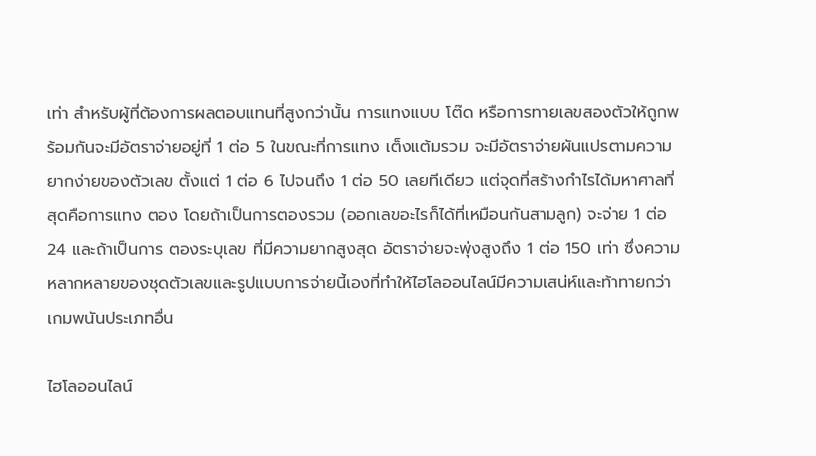เท่า สำหรับผู้ที่ต้องการผลตอบแทนที่สูงกว่านั้น การแทงแบบ โต๊ด หรือการทายเลขสองตัวให้ถูกพร้อมกันจะมีอัตราจ่ายอยู่ที่ 1 ต่อ 5 ในขณะที่การแทง เต็งแต้มรวม จะมีอัตราจ่ายผันแปรตามความยากง่ายของตัวเลข ตั้งแต่ 1 ต่อ 6 ไปจนถึง 1 ต่อ 50 เลยทีเดียว แต่จุดที่สร้างกำไรได้มหาศาลที่สุดคือการแทง ตอง โดยถ้าเป็นการตองรวม (ออกเลขอะไรก็ได้ที่เหมือนกันสามลูก) จะจ่าย 1 ต่อ 24 และถ้าเป็นการ ตองระบุเลข ที่มีความยากสูงสุด อัตราจ่ายจะพุ่งสูงถึง 1 ต่อ 150 เท่า ซึ่งความหลากหลายของชุดตัวเลขและรูปแบบการจ่ายนี้เองที่ทำให้ไฮโลออนไลน์มีความเสน่ห์และท้าทายกว่าเกมพนันประเภทอื่น

ไฮโลออนไลน์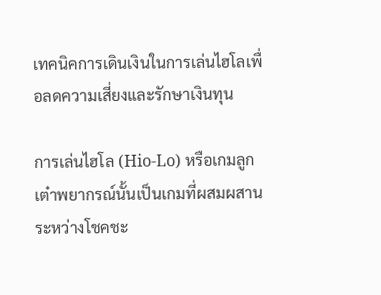เทคนิคการเดินเงินในการเล่นไฮโลเพื่อลดความเสี่ยงและรักษาเงินทุน

การเล่นไฮโล (Hio-Lo) หรือเกมลูกเต๋าพยากรณ์นั้นเป็นเกมที่ผสมผสานระหว่างโชคชะ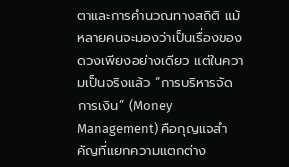ตาและการคำนวณทางสถิติ แม้หลายคนจะมองว่าเป็นเรื่องของดวงเพียงอย่างเดียว แต่ในความเป็นจริงแล้ว “การบริหารจัดการเงิน” (Money Management) คือกุญแจสำคัญที่แยกความแตกต่าง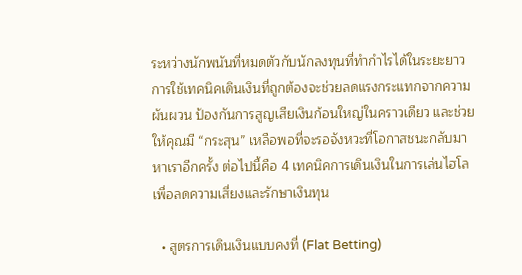ระหว่างนักพนันที่หมดตัวกับนักลงทุนที่ทำกำไรได้ในระยะยาว การใช้เทคนิคเดินเงินที่ถูกต้องจะช่วยลดแรงกระแทกจากความผันผวน ป้องกันการสูญเสียเงินก้อนใหญ่ในคราวเดียว และช่วยให้คุณมี “กระสุน” เหลือพอที่จะรอจังหวะที่โอกาสชนะกลับมาหาเราอีกครั้ง ต่อไปนี้คือ 4 เทคนิคการเดินเงินในการเล่นไฮโลเพื่อลดความเสี่ยงและรักษาเงินทุน

  • สูตรการเดินเงินแบบคงที่ (Flat Betting)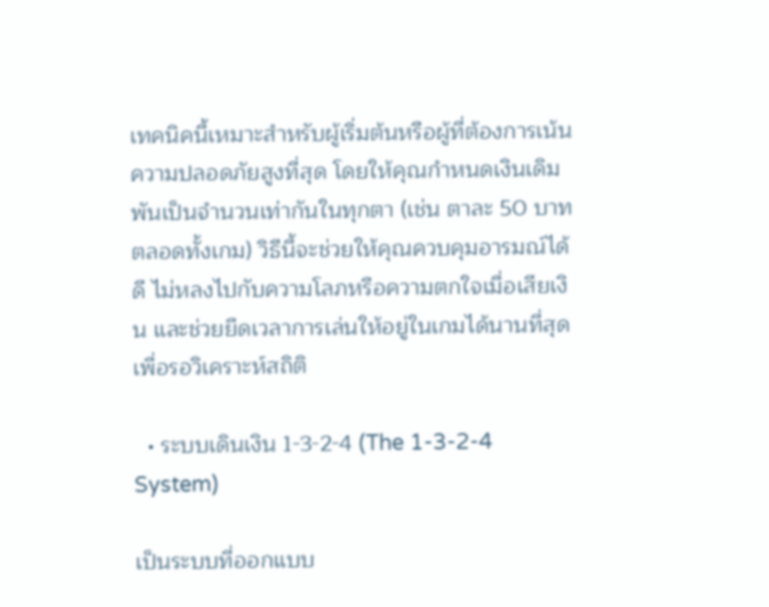เทคนิคนี้เหมาะสำหรับผู้เริ่มต้นหรือผู้ที่ต้องการเน้นความปลอดภัยสูงที่สุด โดยให้คุณกำหนดเงินเดิมพันเป็นจำนวนเท่ากันในทุกตา (เช่น ตาละ 50 บาท ตลอดทั้งเกม) วิธีนี้จะช่วยให้คุณควบคุมอารมณ์ได้ดี ไม่หลงไปกับความโลภหรือความตกใจเมื่อเสียเงิน และช่วยยืดเวลาการเล่นให้อยู่ในเกมได้นานที่สุดเพื่อรอวิเคราะห์สถิติ

  • ระบบเดินเงิน 1-3-2-4 (The 1-3-2-4 System)

เป็นระบบที่ออกแบบ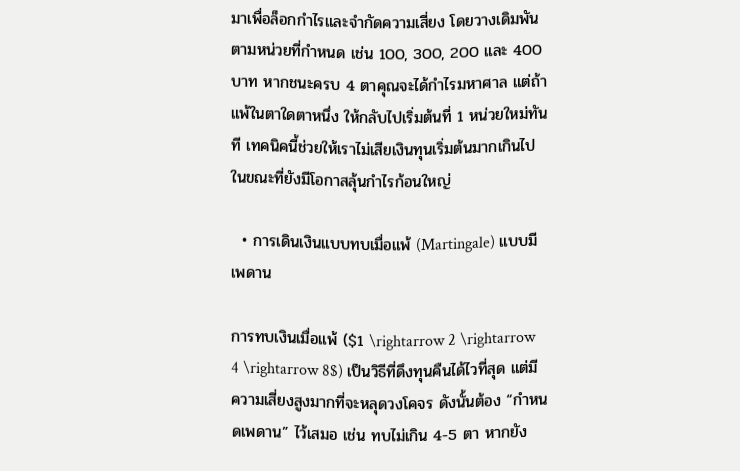มาเพื่อล็อกกำไรและจำกัดความเสี่ยง โดยวางเดิมพันตามหน่วยที่กำหนด เช่น 100, 300, 200 และ 400 บาท หากชนะครบ 4 ตาคุณจะได้กำไรมหาศาล แต่ถ้าแพ้ในตาใดตาหนึ่ง ให้กลับไปเริ่มต้นที่ 1 หน่วยใหม่ทันที เทคนิคนี้ช่วยให้เราไม่เสียเงินทุนเริ่มต้นมากเกินไปในขณะที่ยังมีโอกาสลุ้นกำไรก้อนใหญ่

  • การเดินเงินแบบทบเมื่อแพ้ (Martingale) แบบมีเพดาน

การทบเงินเมื่อแพ้ ($1 \rightarrow 2 \rightarrow 4 \rightarrow 8$) เป็นวิธีที่ดึงทุนคืนได้ไวที่สุด แต่มีความเสี่ยงสูงมากที่จะหลุดวงโคจร ดังนั้นต้อง “กำหนดเพดาน” ไว้เสมอ เช่น ทบไม่เกิน 4-5 ตา หากยัง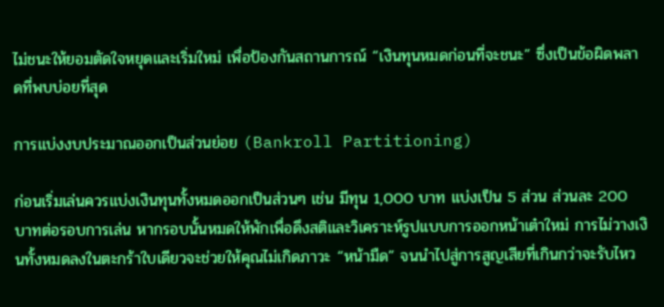ไม่ชนะให้ยอมตัดใจหยุดและเริ่มใหม่ เพื่อป้องกันสถานการณ์ “เงินทุนหมดก่อนที่จะชนะ” ซึ่งเป็นข้อผิดพลาดที่พบบ่อยที่สุด

การแบ่งงบประมาณออกเป็นส่วนย่อย (Bankroll Partitioning)

ก่อนเริ่มเล่นควรแบ่งเงินทุนทั้งหมดออกเป็นส่วนๆ เช่น มีทุน 1,000 บาท แบ่งเป็น 5 ส่วน ส่วนละ 200 บาทต่อรอบการเล่น หากรอบนั้นหมดให้พักเพื่อดึงสติและวิเคราะห์รูปแบบการออกหน้าเต๋าใหม่ การไม่วางเงินทั้งหมดลงในตะกร้าใบเดียวจะช่วยให้คุณไม่เกิดภาวะ “หน้ามืด” จนนำไปสู่การสูญเสียที่เกินกว่าจะรับไหว